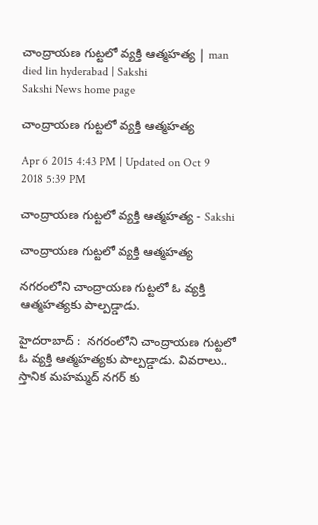చాంద్రాయణ గుట్టలో వ్యక్తి ఆత్మహత్య | man died lin hyderabad | Sakshi
Sakshi News home page

చాంద్రాయణ గుట్టలో వ్యక్తి ఆత్మహత్య

Apr 6 2015 4:43 PM | Updated on Oct 9 2018 5:39 PM

చాంద్రాయణ గుట్టలో వ్యక్తి ఆత్మహత్య - Sakshi

చాంద్రాయణ గుట్టలో వ్యక్తి ఆత్మహత్య

నగరంలోని చాంద్రాయణ గుట్టలో ఓ వ్యక్తి ఆత్మహత్యకు పాల్పడ్డాడు.

హైదరాబాద్ :  నగరంలోని చాంద్రాయణ గుట్టలో ఓ వ్యక్తి ఆత్మహత్యకు పాల్పడ్డాడు. వివరాలు.. స్తానిక మహమ్మద్ నగర్ కు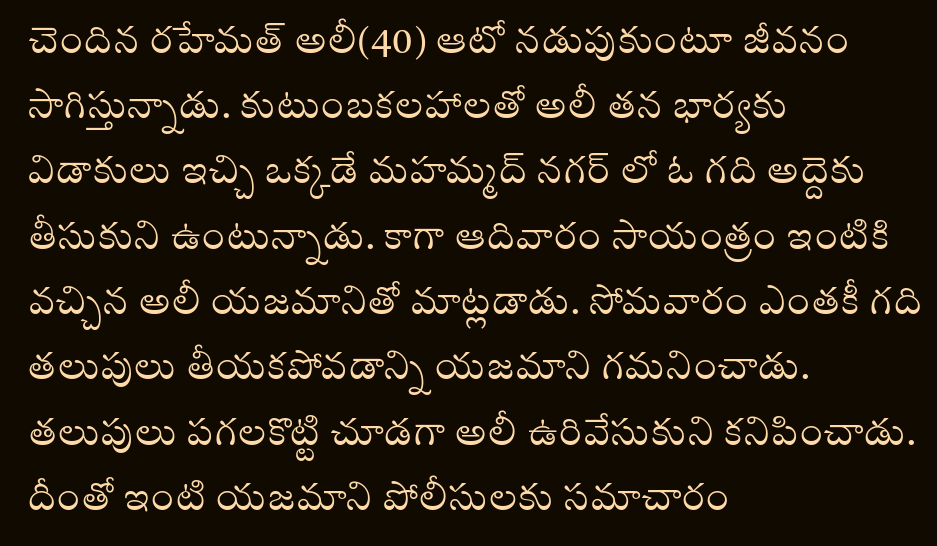చెందిన రహేమత్ అలీ(40) ఆటో నడుపుకుంటూ జీవనం సాగిస్తున్నాడు. కుటుంబకలహాలతో అలీ తన భార్యకు విడాకులు ఇచ్చి ఒక్కడే మహమ్మద్ నగర్ లో ఓ గది అద్దెకు తీసుకుని ఉంటున్నాడు. కాగా ఆదివారం సాయంత్రం ఇంటికి వచ్చిన అలీ యజమానితో మాట్లడాడు. సోమవారం ఎంతకీ గది తలుపులు తీయకపోవడాన్ని యజమాని గమనించాడు. తలుపులు పగలకొట్టి చూడగా అలీ ఉరివేసుకుని కనిపించాడు. దీంతో ఇంటి యజమాని పోలీసులకు సమాచారం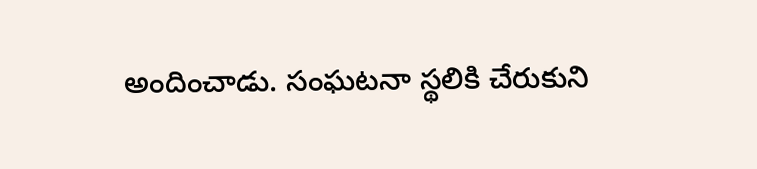అందించాడు. సంఘటనా స్థలికి చేరుకుని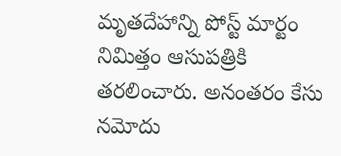మృతదేహాన్ని పోస్ట్ మార్టం నిమిత్తం ఆసుపత్రికి తరలించారు. అనంతరం కేసు నమోదు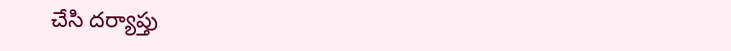చేసి దర్యాప్తు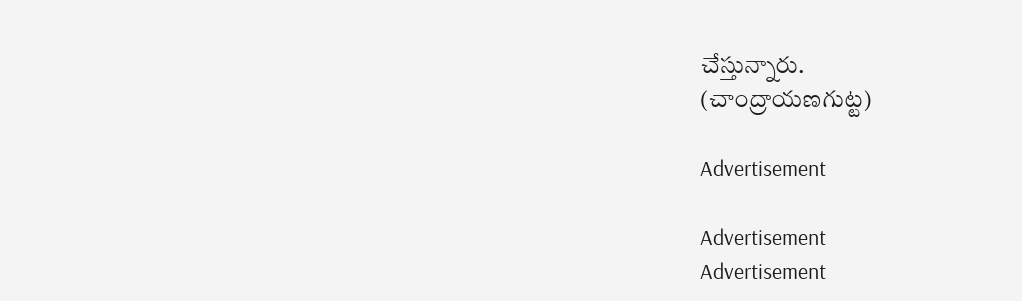చేస్తున్నారు.
(చాంద్రాయణగుట్ట)

Advertisement

Advertisement
Advertisement